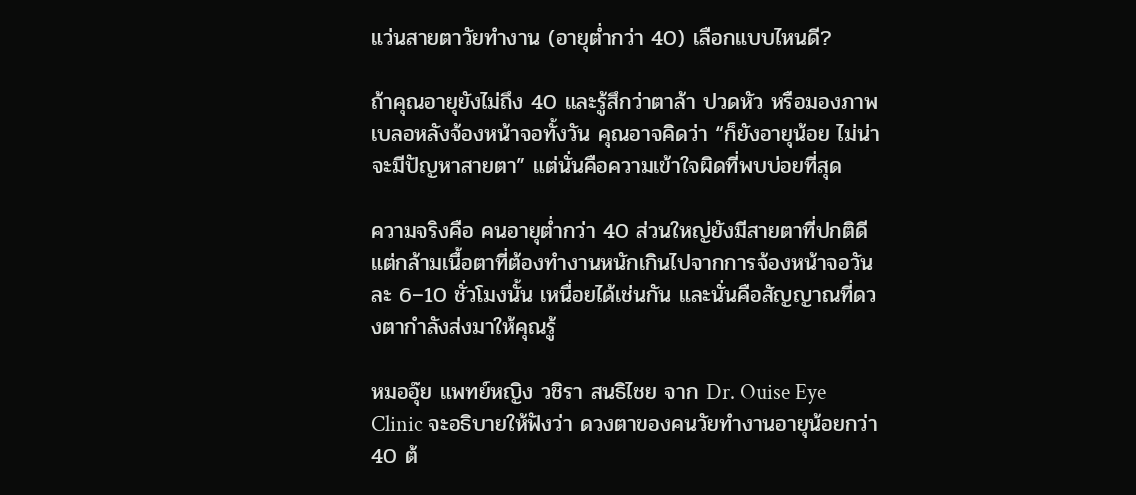แว่นสายตาวัยทำงาน (อายุต่ำกว่า 40) เลือกแบบไหนดี?

ถ้าคุณอายุยังไม่ถึง 40 และรู้สึกว่าตาล้า ปวดหัว หรือมองภาพเบลอหลังจ้องหน้าจอทั้งวัน คุณอาจคิดว่า “ก็ยังอายุน้อย ไม่น่าจะมีปัญหาสายตา” แต่นั่นคือความเข้าใจผิดที่พบบ่อยที่สุด

ความจริงคือ คนอายุต่ำกว่า 40 ส่วนใหญ่ยังมีสายตาที่ปกติดี แต่กล้ามเนื้อตาที่ต้องทำงานหนักเกินไปจากการจ้องหน้าจอวันละ 6–10 ชั่วโมงนั้น เหนื่อยได้เช่นกัน และนั่นคือสัญญาณที่ดวงตากำลังส่งมาให้คุณรู้

หมออุ๊ย แพทย์หญิง วชิรา สนธิไชย จาก Dr. Ouise Eye Clinic จะอธิบายให้ฟังว่า ดวงตาของคนวัยทำงานอายุน้อยกว่า 40 ต้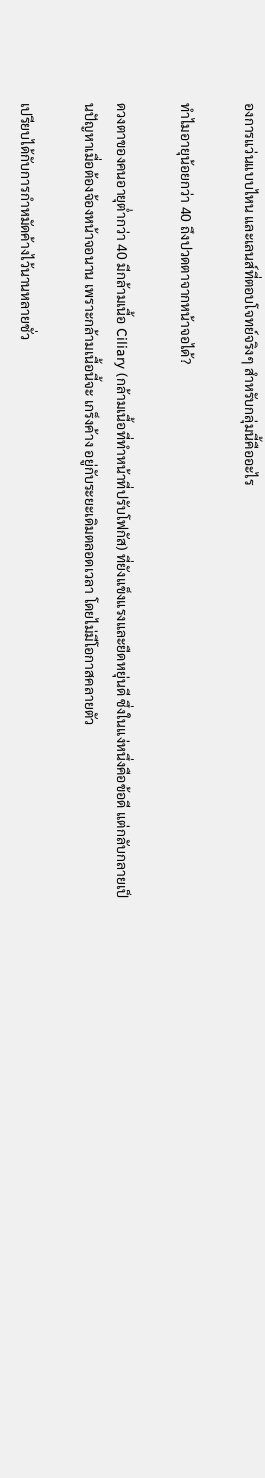องการแว่นแบบไหน และเลนส์ที่ตอบโจทย์จริงๆ สำหรับกลุ่มนี้คืออะไร

ทำไมอายุน้อยกว่า 40 ถึงปวดตาจากหน้าจอได้?

ดวงตาของคนอายุต่ำกว่า 40 มีกล้ามเนื้อ Ciliary (กล้ามเนื้อที่ทำหน้าที่ปรับโฟกัส) ที่ยังแข็งแรงและยืดหยุ่นดี ซึ่งในแง่หนึ่งคือข้อดี แต่กลับกลายเป็นปัญหาเมื่อต้องจ้องหน้าจอนาน เพราะกล้ามเนื้อนี้จะ เกร็งค้าง อยู่กับระยะเดิมตลอดเวลา โดยไม่มีโอกาสคลายตัว

เปรียบได้กับการกำหมัดค้างไว้นานหลายชั่ว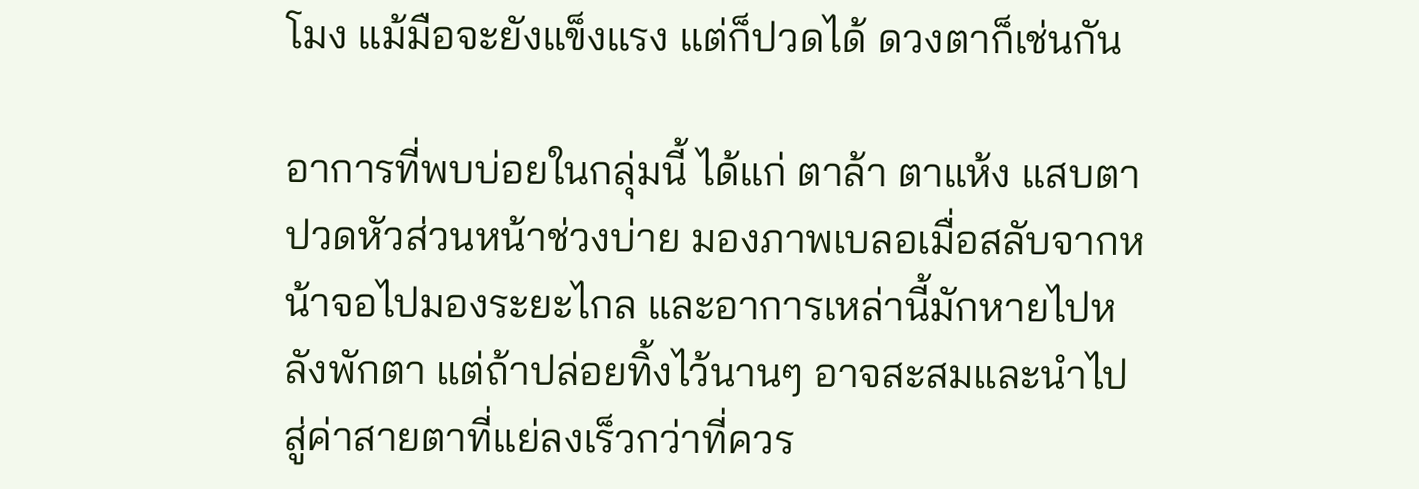โมง แม้มือจะยังแข็งแรง แต่ก็ปวดได้ ดวงตาก็เช่นกัน

อาการที่พบบ่อยในกลุ่มนี้ ได้แก่ ตาล้า ตาแห้ง แสบตา ปวดหัวส่วนหน้าช่วงบ่าย มองภาพเบลอเมื่อสลับจากหน้าจอไปมองระยะไกล และอาการเหล่านี้มักหายไปหลังพักตา แต่ถ้าปล่อยทิ้งไว้นานๆ อาจสะสมและนำไปสู่ค่าสายตาที่แย่ลงเร็วกว่าที่ควร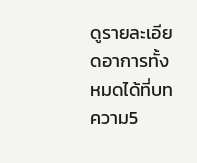ดูรายละเอียดอาการทั้งหมดได้ที่บทความ5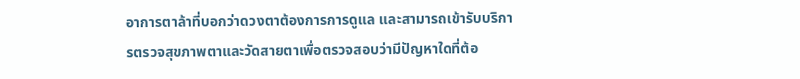อาการตาล้าที่บอกว่าดวงตาต้องการการดูแล และสามารถเข้ารับบริการตรวจสุขภาพตาและวัดสายตาเพื่อตรวจสอบว่ามีปัญหาใดที่ต้อ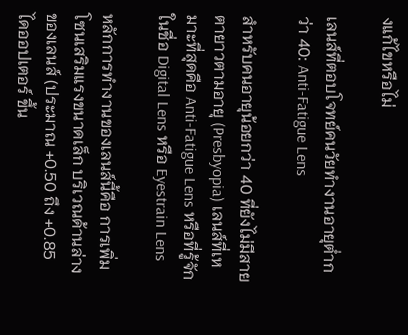งแก้ไขหรือไม่

เลนส์ที่ตอบโจทย์คนวัยทำงานอายุต่ำกว่า 40: Anti-Fatigue Lens

สำหรับคนอายุน้อยกว่า 40 ที่ยังไม่มีสายตายาวตามอายุ (Presbyopia) เลนส์ที่เหมาะที่สุดคือ Anti-Fatigue Lens หรือที่รู้จักในชื่อ Digital Lens หรือ Eyestrain Lens

หลักการทำงานของเลนส์นี้คือ การเพิ่ม โซนเสริมแรงขนาดเล็ก บริเวณด้านล่างของเลนส์ (ประมาณ +0.50 ถึง +0.85 ไดออปเตอร์ ขึ้น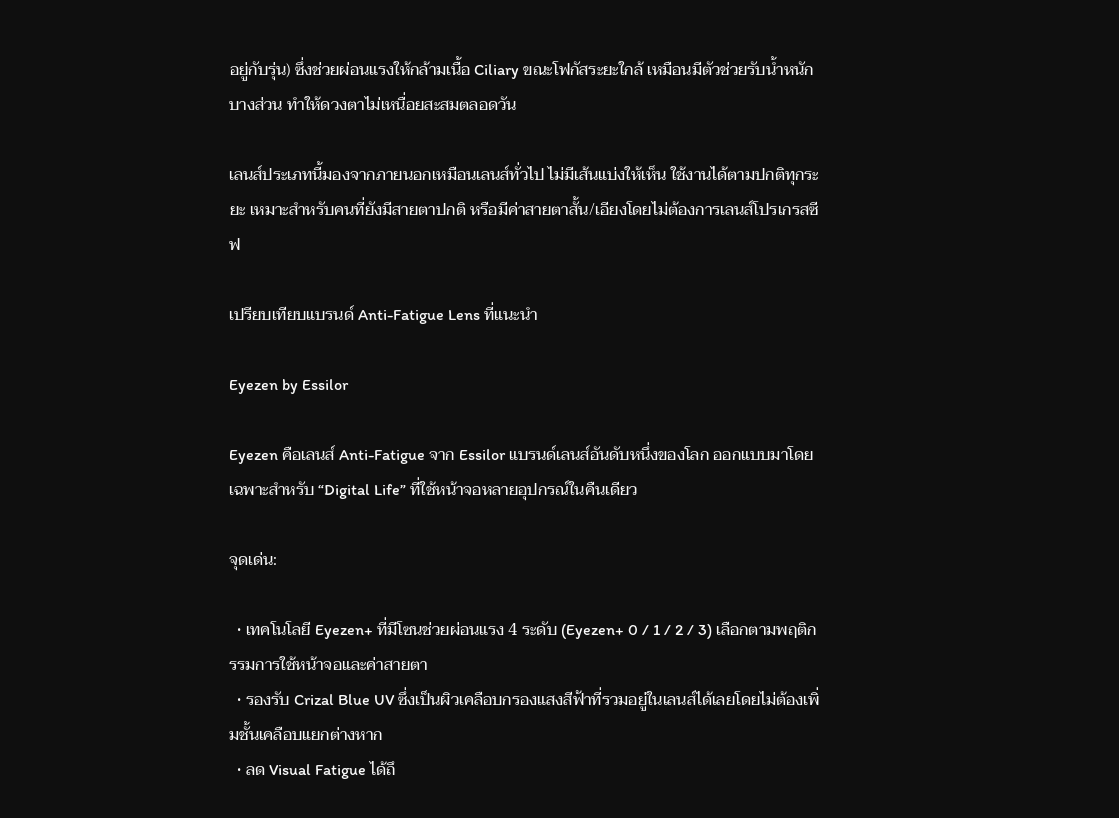อยู่กับรุ่น) ซึ่งช่วยผ่อนแรงให้กล้ามเนื้อ Ciliary ขณะโฟกัสระยะใกล้ เหมือนมีตัวช่วยรับน้ำหนักบางส่วน ทำให้ดวงตาไม่เหนื่อยสะสมตลอดวัน

เลนส์ประเภทนี้มองจากภายนอกเหมือนเลนส์ทั่วไป ไม่มีเส้นแบ่งให้เห็น ใช้งานได้ตามปกติทุกระยะ เหมาะสำหรับคนที่ยังมีสายตาปกติ หรือมีค่าสายตาสั้น/เอียงโดยไม่ต้องการเลนส์โปรเกรสซีฟ

เปรียบเทียบแบรนด์ Anti-Fatigue Lens ที่แนะนำ

Eyezen by Essilor

Eyezen คือเลนส์ Anti-Fatigue จาก Essilor แบรนด์เลนส์อันดับหนึ่งของโลก ออกแบบมาโดยเฉพาะสำหรับ “Digital Life” ที่ใช้หน้าจอหลายอุปกรณ์ในคืนเดียว

จุดเด่น:

  • เทคโนโลยี Eyezen+ ที่มีโซนช่วยผ่อนแรง 4 ระดับ (Eyezen+ 0 / 1 / 2 / 3) เลือกตามพฤติกรรมการใช้หน้าจอและค่าสายตา
  • รองรับ Crizal Blue UV ซึ่งเป็นผิวเคลือบกรองแสงสีฟ้าที่รวมอยู่ในเลนส์ได้เลยโดยไม่ต้องเพิ่มชั้นเคลือบแยกต่างหาก
  • ลด Visual Fatigue ได้ถึ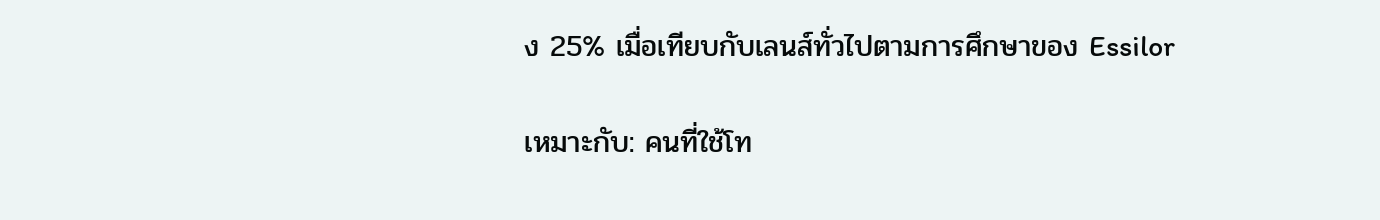ง 25% เมื่อเทียบกับเลนส์ทั่วไปตามการศึกษาของ Essilor

เหมาะกับ: คนที่ใช้โท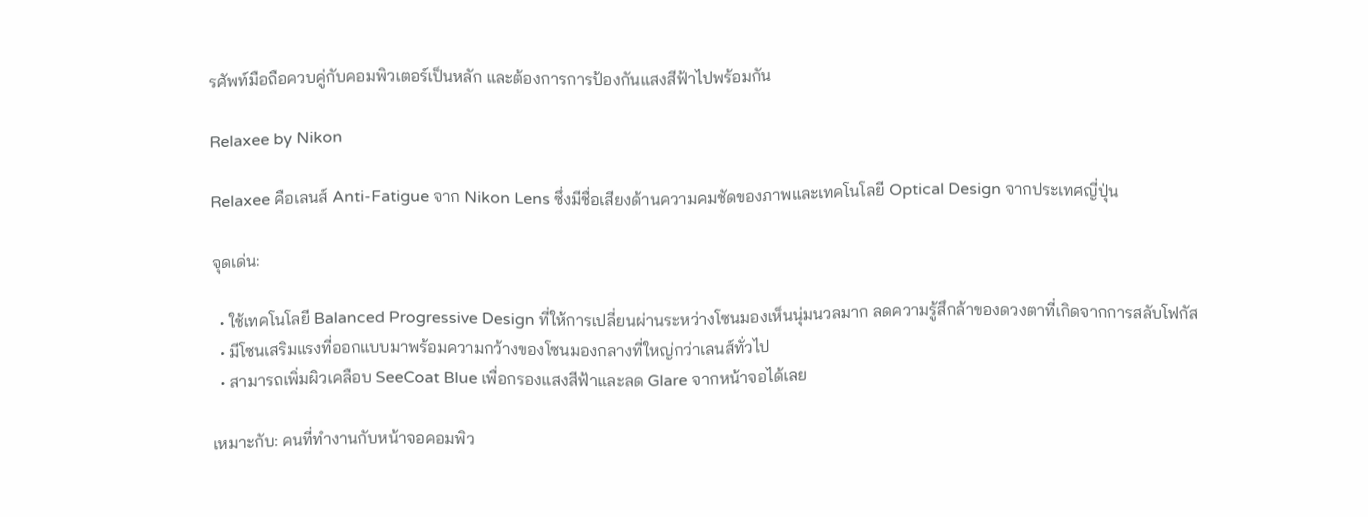รศัพท์มือถือควบคู่กับคอมพิวเตอร์เป็นหลัก และต้องการการป้องกันแสงสีฟ้าไปพร้อมกัน

Relaxee by Nikon

Relaxee คือเลนส์ Anti-Fatigue จาก Nikon Lens ซึ่งมีชื่อเสียงด้านความคมชัดของภาพและเทคโนโลยี Optical Design จากประเทศญี่ปุ่น

จุดเด่น:

  • ใช้เทคโนโลยี Balanced Progressive Design ที่ให้การเปลี่ยนผ่านระหว่างโซนมองเห็นนุ่มนวลมาก ลดความรู้สึกล้าของดวงตาที่เกิดจากการสลับโฟกัส
  • มีโซนเสริมแรงที่ออกแบบมาพร้อมความกว้างของโซนมองกลางที่ใหญ่กว่าเลนส์ทั่วไป
  • สามารถเพิ่มผิวเคลือบ SeeCoat Blue เพื่อกรองแสงสีฟ้าและลด Glare จากหน้าจอได้เลย

เหมาะกับ: คนที่ทำงานกับหน้าจอคอมพิว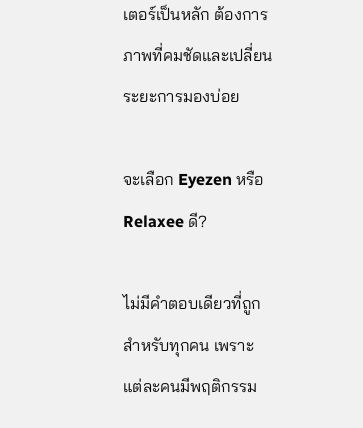เตอร์เป็นหลัก ต้องการภาพที่คมชัดและเปลี่ยนระยะการมองบ่อย

จะเลือก Eyezen หรือ Relaxee ดี?

ไม่มีคำตอบเดียวที่ถูกสำหรับทุกคน เพราะแต่ละคนมีพฤติกรรม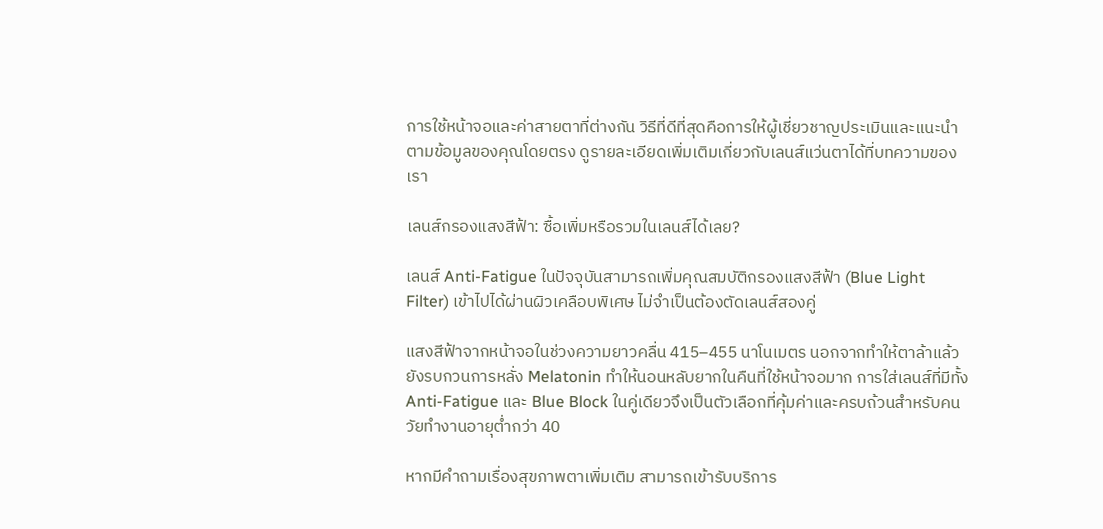การใช้หน้าจอและค่าสายตาที่ต่างกัน วิธีที่ดีที่สุดคือการให้ผู้เชี่ยวชาญประเมินและแนะนำตามข้อมูลของคุณโดยตรง ดูรายละเอียดเพิ่มเติมเกี่ยวกับเลนส์แว่นตาได้ที่บทความของเรา

เลนส์กรองแสงสีฟ้า: ซื้อเพิ่มหรือรวมในเลนส์ได้เลย?

เลนส์ Anti-Fatigue ในปัจจุบันสามารถเพิ่มคุณสมบัติกรองแสงสีฟ้า (Blue Light Filter) เข้าไปได้ผ่านผิวเคลือบพิเศษ ไม่จำเป็นต้องตัดเลนส์สองคู่

แสงสีฟ้าจากหน้าจอในช่วงความยาวคลื่น 415–455 นาโนเมตร นอกจากทำให้ตาล้าแล้ว ยังรบกวนการหลั่ง Melatonin ทำให้นอนหลับยากในคืนที่ใช้หน้าจอมาก การใส่เลนส์ที่มีทั้ง Anti-Fatigue และ Blue Block ในคู่เดียวจึงเป็นตัวเลือกที่คุ้มค่าและครบถ้วนสำหรับคนวัยทำงานอายุต่ำกว่า 40

หากมีคำถามเรื่องสุขภาพตาเพิ่มเติม สามารถเข้ารับบริการ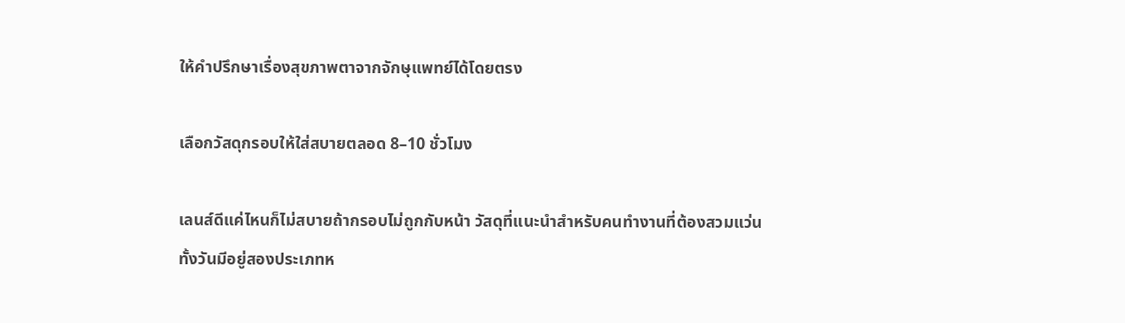ให้คำปรึกษาเรื่องสุขภาพตาจากจักษุแพทย์ได้โดยตรง

เลือกวัสดุกรอบให้ใส่สบายตลอด 8–10 ชั่วโมง

เลนส์ดีแค่ไหนก็ไม่สบายถ้ากรอบไม่ถูกกับหน้า วัสดุที่แนะนำสำหรับคนทำงานที่ต้องสวมแว่นทั้งวันมีอยู่สองประเภทห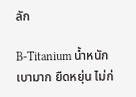ลัก

B-Titanium น้ำหนักเบามาก ยืดหยุ่น ไม่ก่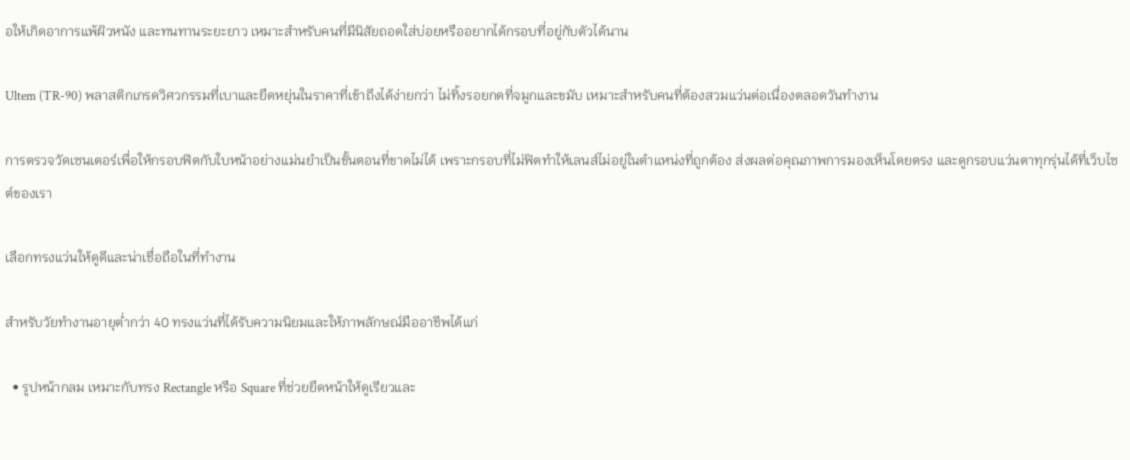อให้เกิดอาการแพ้ผิวหนัง และทนทานระยะยาว เหมาะสำหรับคนที่มีนิสัยถอดใส่บ่อยหรืออยากได้กรอบที่อยู่กับตัวได้นาน

Ultem (TR-90) พลาสติกเกรดวิศวกรรมที่เบาและยืดหยุ่นในราคาที่เข้าถึงได้ง่ายกว่า ไม่ทิ้งรอยกดที่จมูกและขมับ เหมาะสำหรับคนที่ต้องสวมแว่นต่อเนื่องตลอดวันทำงาน

การตรวจวัดเซนเตอร์เพื่อให้กรอบฟิตกับใบหน้าอย่างแม่นยำเป็นขั้นตอนที่ขาดไม่ได้ เพราะกรอบที่ไม่ฟิตทำให้เลนส์ไม่อยู่ในตำแหน่งที่ถูกต้อง ส่งผลต่อคุณภาพการมองเห็นโดยตรง และดูกรอบแว่นตาทุกรุ่นได้ที่เว็บไซต์ของเรา

เลือกทรงแว่นให้ดูดีและน่าเชื่อถือในที่ทำงาน

สำหรับวัยทำงานอายุต่ำกว่า 40 ทรงแว่นที่ได้รับความนิยมและให้ภาพลักษณ์มืออาชีพได้แก่

  • รูปหน้ากลม เหมาะกับทรง Rectangle หรือ Square ที่ช่วยยืดหน้าให้ดูเรียวและ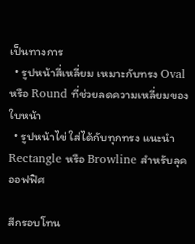เป็นทางการ
  • รูปหน้าสี่เหลี่ยม เหมาะกับทรง Oval หรือ Round ที่ช่วยลดความเหลี่ยมของใบหน้า
  • รูปหน้าไข่ ใส่ได้กับทุกทรง แนะนำ Rectangle หรือ Browline สำหรับลุคออฟฟิศ

สีกรอบโทน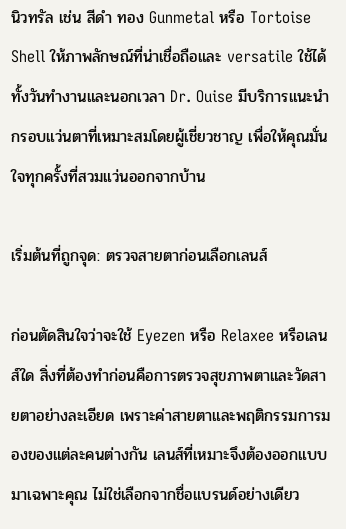นิวทรัล เช่น สีดำ ทอง Gunmetal หรือ Tortoise Shell ให้ภาพลักษณ์ที่น่าเชื่อถือและ versatile ใช้ได้ทั้งวันทำงานและนอกเวลา Dr. Ouise มีบริการแนะนำกรอบแว่นตาที่เหมาะสมโดยผู้เชี่ยวชาญ เพื่อให้คุณมั่นใจทุกครั้งที่สวมแว่นออกจากบ้าน

เริ่มต้นที่ถูกจุด: ตรวจสายตาก่อนเลือกเลนส์

ก่อนตัดสินใจว่าจะใช้ Eyezen หรือ Relaxee หรือเลนส์ใด สิ่งที่ต้องทำก่อนคือการตรวจสุขภาพตาและวัดสายตาอย่างละเอียด เพราะค่าสายตาและพฤติกรรมการมองของแต่ละคนต่างกัน เลนส์ที่เหมาะจึงต้องออกแบบมาเฉพาะคุณ ไม่ใช่เลือกจากชื่อแบรนด์อย่างเดียว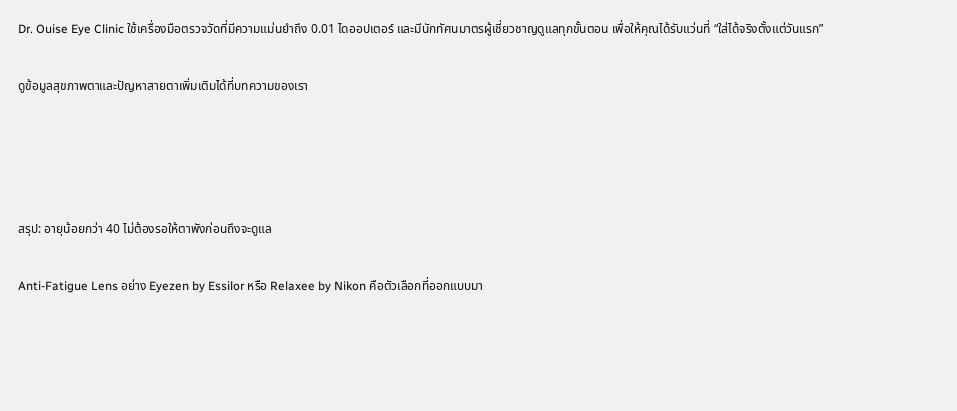Dr. Ouise Eye Clinic ใช้เครื่องมือตรวจวัดที่มีความแม่นยำถึง 0.01 ไดออปเตอร์ และมีนักทัศนมาตรผู้เชี่ยวชาญดูแลทุกขั้นตอน เพื่อให้คุณได้รับแว่นที่ “ใส่ได้จริงตั้งแต่วันแรก”

ดูข้อมูลสุขภาพตาและปัญหาสายตาเพิ่มเติมได้ที่บทความของเรา




สรุป: อายุน้อยกว่า 40 ไม่ต้องรอให้ตาพังก่อนถึงจะดูแล

Anti-Fatigue Lens อย่าง Eyezen by Essilor หรือ Relaxee by Nikon คือตัวเลือกที่ออกแบบมา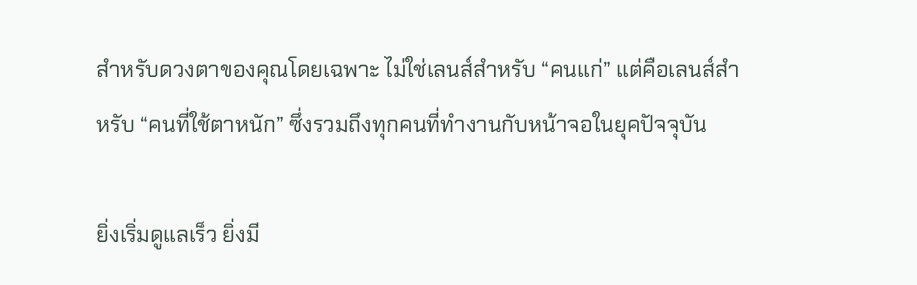สำหรับดวงตาของคุณโดยเฉพาะ ไม่ใช่เลนส์สำหรับ “คนแก่” แต่คือเลนส์สำหรับ “คนที่ใช้ตาหนัก” ซึ่งรวมถึงทุกคนที่ทำงานกับหน้าจอในยุคปัจจุบัน

ยิ่งเริ่มดูแลเร็ว ยิ่งมี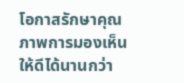โอกาสรักษาคุณภาพการมองเห็นให้ดีได้นานกว่า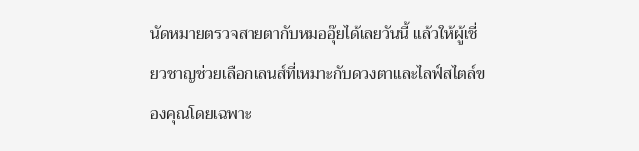นัดหมายตรวจสายตากับหมออุ๊ยได้เลยวันนี้ แล้วให้ผู้เชี่ยวชาญช่วยเลือกเลนส์ที่เหมาะกับดวงตาและไลฟ์สไตล์ของคุณโดยเฉพาะ